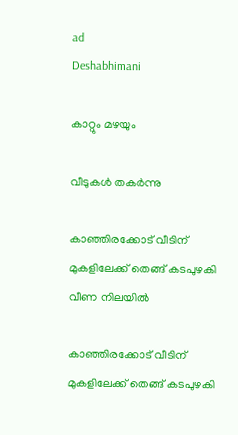ad
Deshabhimani

കാറ്റും മഴയും

വീടുകൾ തകര്‍ന്നു

കാഞ്ഞിരക്കോട് വീടിന് മുകളിലേക്ക് തെങ്ങ് കടപുഴകി വീണ നിലയിൽ

കാഞ്ഞിരക്കോട് വീടിന് മുകളിലേക്ക് തെങ്ങ് കടപുഴകി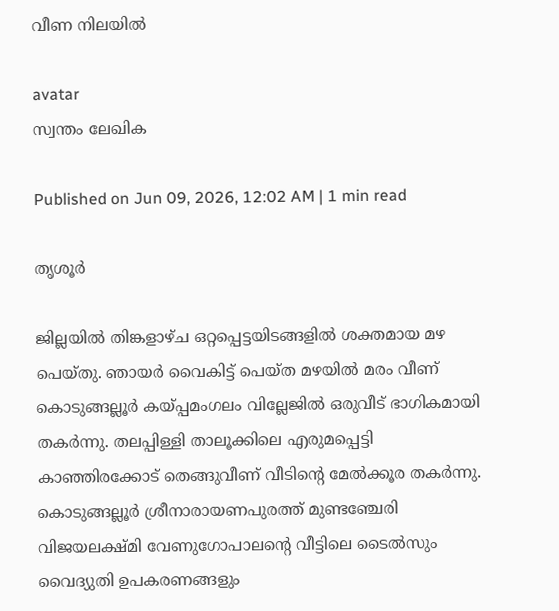വീണ നിലയിൽ

avatar
സ്വന്തം ലേഖിക

Published on Jun 09, 2026, 12:02 AM | 1 min read

തൃശൂർ

ജില്ലയിൽ തിങ്കളാഴ്ച ഒറ്റപ്പെട്ടയിടങ്ങളില്‍ ശക്തമായ മഴ പെയ്തു. ഞായര്‍ വൈകിട്ട് പെയ്ത മഴയില്‍ മരം വീണ് കൊടുങ്ങല്ലൂര്‍ കയ്പ്പമംഗലം വില്ലേജില്‍ ഒരുവീട് ഭാഗികമായി തകര്‍ന്നു. തലപ്പിള്ളി താലൂക്കിലെ എരുമപ്പെട്ടി കാഞ്ഞിരക്കോട്‌ തെങ്ങുവീണ് വീടിന്റെ മേൽക്കൂര തകർന്നു. കൊടുങ്ങല്ലൂർ ശ്രീനാരായണപുരത്ത്‌ മുണ്ടഞ്ചേരി വിജയലക്ഷ്മി വേണുഗോപാലന്റെ വീട്ടിലെ ടൈൽസും വൈദ്യുതി ഉപകരണങ്ങളും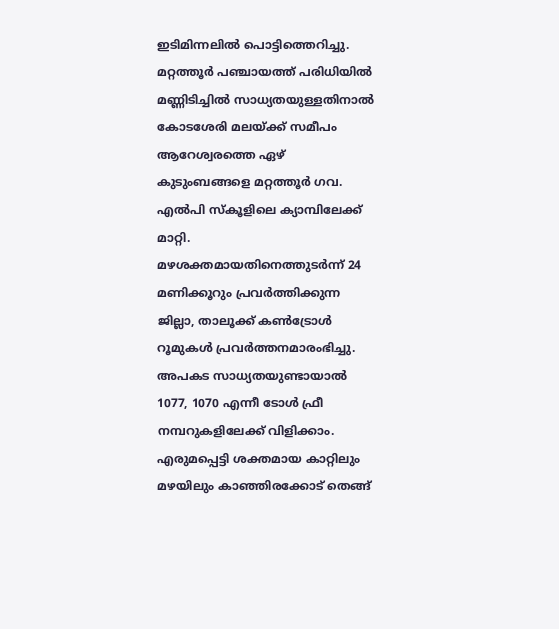ഇടിമിന്നലില്‍ പൊട്ടിത്തെറിച്ചു. മറ്റത്തൂർ പഞ്ചായത്ത് പരിധിയിൽ മണ്ണിടിച്ചിൽ സാധ്യതയുള്ളതിനാല്‍ കോടശേരി മലയ്ക്ക് സമീപം ആറേശ്വരത്തെ ഏഴ് കുടുംബങ്ങളെ മറ്റത്തൂർ ഗവ. എൽപി സ്‌കൂളിലെ ക്യാമ്പിലേക്ക് മാറ്റി. മഴശക്തമായതിനെത്തുടര്‍ന്ന് 24 മണിക്കൂറും പ്രവര്‍ത്തിക്കുന്ന ജില്ലാ, താലൂക്ക് കണ്‍ട്രോള്‍ റൂമുകള്‍ പ്രവര്‍ത്തനമാരംഭിച്ചു. അപകട സാധ്യതയുണ്ടായാല്‍ 1077, 1070 എന്നീ ടോൾ ഫ്രീ നമ്പറുകളിലേക്ക് വിളിക്കാം. എരുമപ്പെട്ടി ശക്തമായ കാറ്റിലും മഴയിലും കാഞ്ഞിരക്കോട് തെങ്ങ്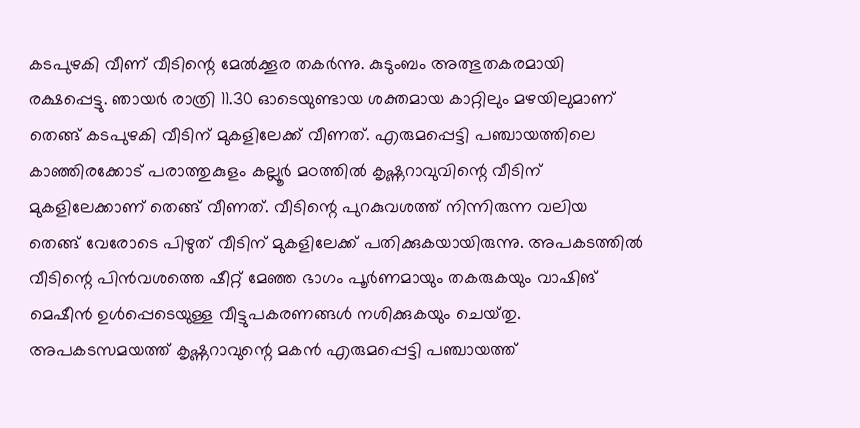കടപുഴകി വീണ്‌ വീടിന്റെ മേൽക്കൂര തകർന്നു. കുടുംബം അത്ഭുതകരമായി രക്ഷപ്പെട്ടു. ഞായർ രാത്രി 11.30 ഓടെയുണ്ടായ ശക്തമായ കാറ്റിലും മഴയിലുമാണ്‌ തെങ്ങ് കടപുഴകി വീടിന് മുകളിലേക്ക് വീണത്‌. എരുമപ്പെട്ടി പഞ്ചായത്തിലെ കാഞ്ഞിരക്കോട് പരാത്തുകുളം കല്ലൂർ മഠത്തിൽ കൃഷ്ണറാവുവിന്റെ വീടിന് മുകളിലേക്കാണ് തെങ്ങ് വീണത്. വീടിന്റെ പുറകുവശത്ത് നിന്നിരുന്ന വലിയ തെങ്ങ് വേരോടെ പിഴുത് വീടിന് മുകളിലേക്ക് പതിക്കുകയായിരുന്നു. അപകടത്തിൽ വീടിന്റെ പിൻവശത്തെ ഷീറ്റ് മേഞ്ഞ ഭാഗം പൂർണമായും തകരുകയും വാഷിങ്‌ മെഷീൻ ഉൾപ്പെടെയുള്ള വീട്ടുപകരണങ്ങൾ നശിക്കുകയും ചെയ്‌തു. അപകടസമയത്ത് കൃഷ്ണറാവുന്റെ മകൻ എരുമപ്പെട്ടി പഞ്ചായത്ത്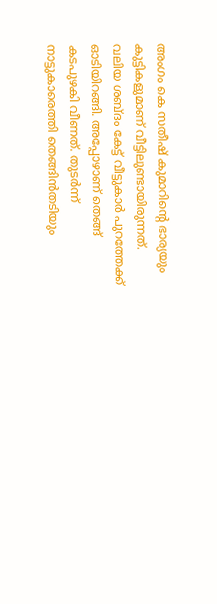അംഗം കെ സതീഷ് കുമാറിന്റെ ഭാര്യയും കുട്ടികളുമാണ് വീട്ടിലുണ്ടായിരുന്നത്. വലിയ ശബ്ദം കേട്ട് വീട്ടുകാർ പുറത്തേക്ക് ഓടിയിറങ്ങി. അപ്പോഴാണ് തെങ്ങ് കടപുഴകി വീണത്. തുടർന്ന് നാട്ടുകാരെത്തി തെങ്ങിൻതടിയും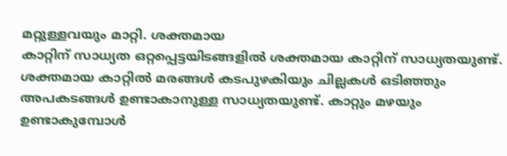മറ്റുള്ളവയും മാറ്റി. ശക്തമായ
കാറ്റിന് സാധ്യത ഒറ്റപ്പെട്ടയിടങ്ങളിൽ ശക്തമായ കാറ്റിന് സാധ്യതയുണ്ട്. ശക്തമായ കാറ്റിൽ മരങ്ങൾ കടപുഴകിയും ചില്ലകൾ ഒടിഞ്ഞും അപകടങ്ങൾ ഉണ്ടാകാനുള്ള സാധ്യതയുണ്ട്. കാറ്റും മഴയും ഉണ്ടാകുമ്പോൾ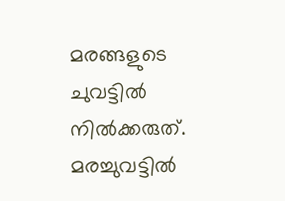മരങ്ങളുടെ ചുവട്ടിൽ നിൽക്കരുത്. മരച്ചുവട്ടിൽ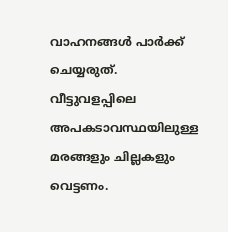വാഹനങ്ങൾ പാർക്ക് ചെയ്യരുത്. വീട്ടുവളപ്പിലെ അപകടാവസ്ഥയിലുള്ള മരങ്ങളും ചില്ലകളും വെട്ടണം.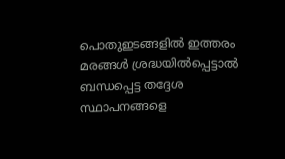പൊതുഇടങ്ങളിൽ ഇത്തരം മരങ്ങള്‍ ശ്രദ്ധയിൽപ്പെട്ടാൽ ബന്ധപ്പെട്ട തദ്ദേശ സ്ഥാപനങ്ങളെ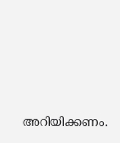അറിയിക്കണം.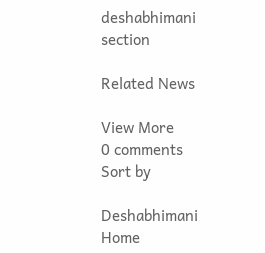deshabhimani section

Related News

View More
0 comments
Sort by

Deshabhimani
Home